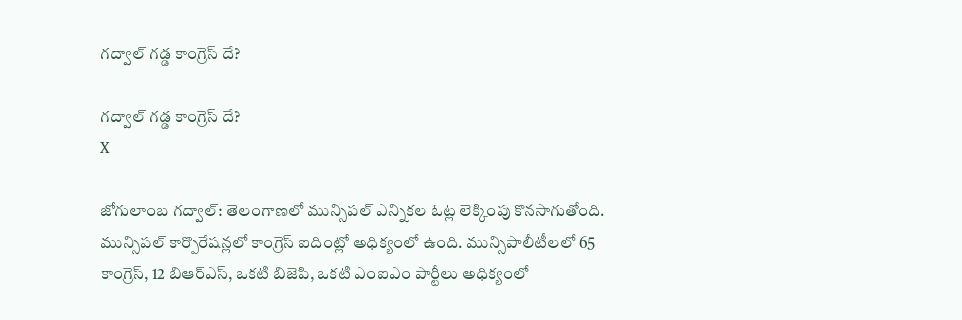గద్వాల్ గడ్డ కాంగ్రెస్ దే?

గద్వాల్ గడ్డ కాంగ్రెస్ దే?
X

జోగులాంబ గద్వాల్: తెలంగాణలో మున్సిపల్‌ ఎన్నికల ఓట్ల లెక్కింపు కొనసాగుతోంది. మున్సిపల్ కార్పొరేషన్లలో కాంగ్రెస్ ఐదింట్లో అధిక్యంలో ఉంది. మున్సిపాలీటీలలో 65 కాంగ్రెస్, 12 బిఆర్ఎస్, ఒకటి బిజెపి, ఒకటి ఎంఐఎం పార్టీలు అధిక్యంలో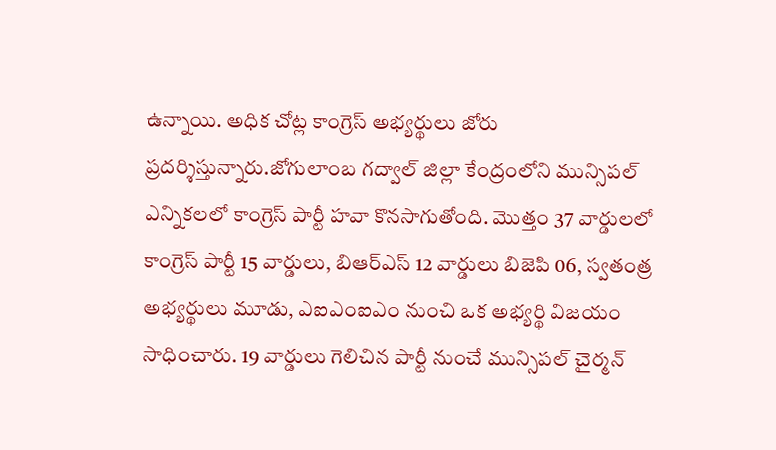ఉన్నాయి. అధిక చోట్ల కాంగ్రెస్ అభ్యర్థులు జోరు ప్రదర్శిస్తున్నారు.జోగులాంబ గద్వాల్ జిల్లా కేంద్రంలోని మున్సిపల్ ఎన్నికలలో కాంగ్రెస్ పార్టీ హవా కొనసాగుతోంది. మొత్తం 37 వార్డులలో కాంగ్రెస్ పార్టీ 15 వార్డులు, బిఆర్ఎస్ 12 వార్డులు బిజెపి 06, స్వతంత్ర అభ్యర్థులు మూడు, ఎఐఎంఐఎం నుంచి ఒక అభ్యర్థి విజయం సాధించారు. 19 వార్డులు గెలిచిన పార్టీ నుంచే మున్సిపల్ చైర్మన్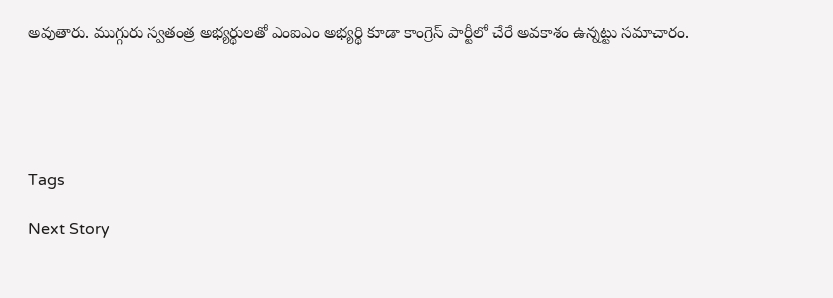అవుతారు. ముగ్గురు స్వతంత్ర అభ్యర్థులతో ఎంఐఎం అభ్యర్థి కూడా కాంగ్రెస్ పార్టీలో చేరే అవకాశం ఉన్నట్టు సమాచారం.





Tags

Next Story